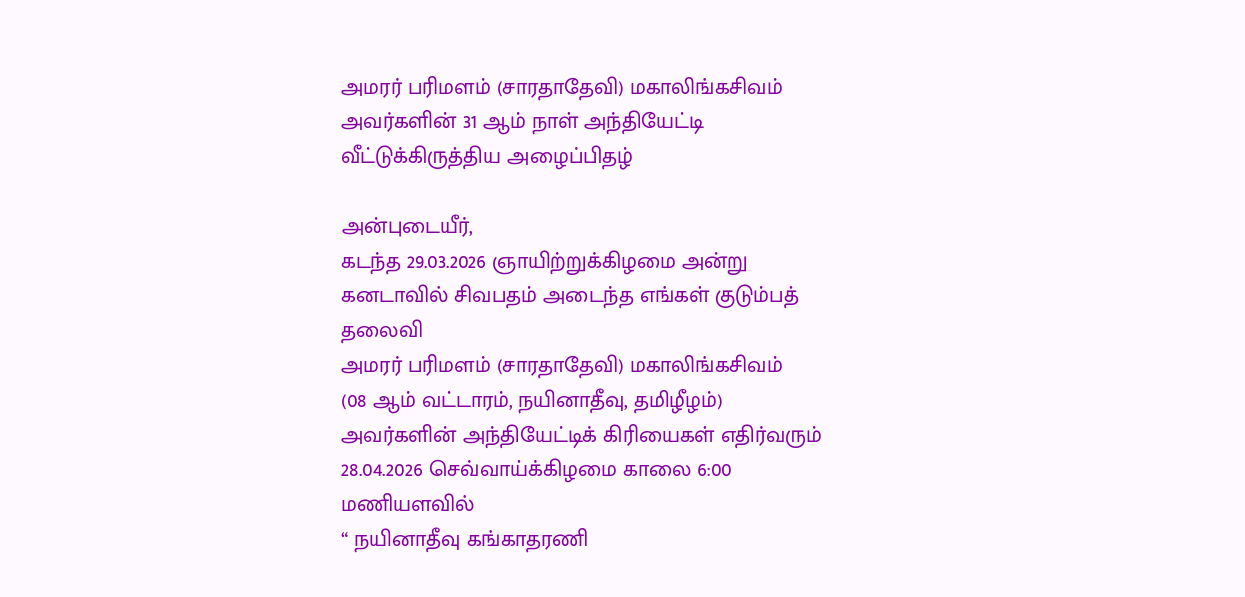அமரர் பரிமளம் (சாரதாதேவி) மகாலிங்கசிவம் அவர்களின் 31 ஆம் நாள் அந்தியேட்டி வீட்டுக்கிருத்திய அழைப்பிதழ்

அன்புடையீர்,
கடந்த 29.03.2026 ஞாயிற்றுக்கிழமை அன்று கனடாவில் சிவபதம் அடைந்த எங்கள் குடும்பத் தலைவி
அமரர் பரிமளம் (சாரதாதேவி) மகாலிங்கசிவம்
(08 ஆம் வட்டாரம், நயினாதீவு, தமிழீழம்)
அவர்களின் அந்தியேட்டிக் கிரியைகள் எதிர்வரும்
28.04.2026 செவ்வாய்க்கிழமை காலை 6:00 மணியளவில்
“ நயினாதீவு கங்காதரணி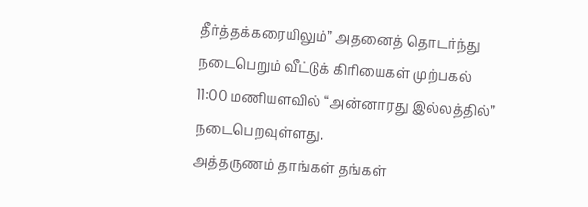தீர்த்தக்கரையிலும்” அதனைத் தொடர்ந்து நடைபெறும் வீட்டுக் கிரியைகள் முற்பகல் 11:00 மணியளவில் “அன்னாரது இல்லத்தில்” நடைபெறவுள்ளது.
அத்தருணம் தாங்கள் தங்கள்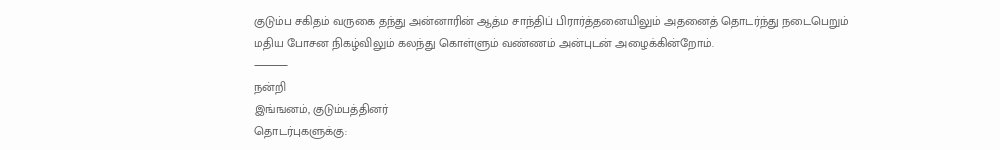குடும்ப சகிதம் வருகை தந்து அன்னாரின் ஆத்ம சாந்திப் பிரார்த்தனையிலும் அதனைத் தொடர்ந்து நடைபெறும் மதிய போசன நிகழ்விலும் கலந்து கொள்ளும் வண்ணம் அன்புடன் அழைக்கின்றோம்.
⸻
நன்றி
இங்ஙனம், குடும்பத்தினர்
தொடர்புகளுக்கு: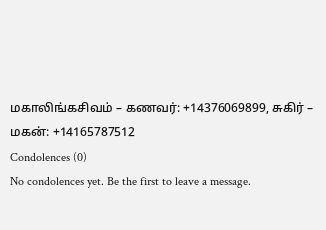மகாலிங்கசிவம் – கணவர்: +14376069899, சுகிர் – மகன்: +14165787512
Condolences (0)
No condolences yet. Be the first to leave a message.